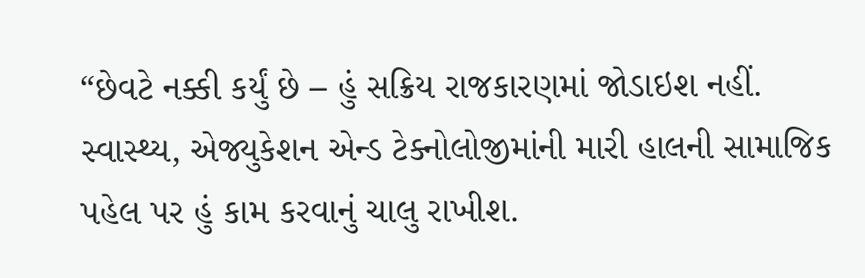“છેવટે નક્કી કર્યું છે – હું સક્રિય રાજકારણમાં જોડાઇશ નહીં. સ્વાસ્થ્ય, એજ્યુકેશન એન્ડ ટેક્નોલોજીમાંની મારી હાલની સામાજિક પહેલ પર હું કામ કરવાનું ચાલુ રાખીશ.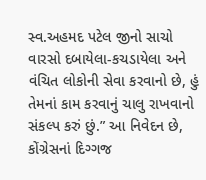સ્વ.અહમદ પટેલ જીનો સાચો વારસો દબાયેલા-કચડાયેલા અને વંચિત લોકોની સેવા કરવાનો છે, હું તેમનાં કામ કરવાનું ચાલુ રાખવાનો સંકલ્પ કરું છું.” આ નિવેદન છે, કોંગ્રેસનાં દિગ્ગજ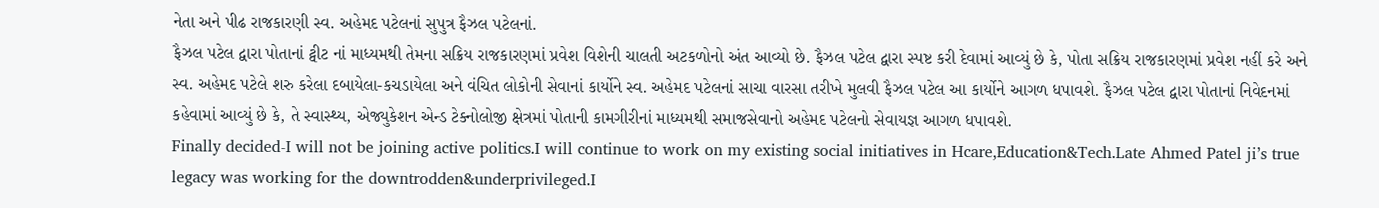નેતા અને પીઢ રાજકારણી સ્વ. અહેમદ પટેલનાં સુપુત્ર ફૈઝલ પટેલનાં.
ફૈઝલ પટેલ દ્વારા પોતાનાં ટ્વીટ નાં માધ્યમથી તેમના સક્રિય રાજકારણમાં પ્રવેશ વિશેની ચાલતી અટકળોનો અંત આવ્યો છે. ફૈઝલ પટેલ દ્વારા સ્પષ્ટ કરી દેવામાં આવ્યું છે કે, પોતા સક્રિય રાજકારણમાં પ્રવેશ નહીં કરે અને સ્વ. અહેમદ પટેલે શરુ કરેલા દબાયેલા-કચડાયેલા અને વંચિત લોકોની સેવાનાં કાર્યોને સ્વ. અહેમદ પટેલનાં સાચા વારસા તરીખે મુલવી ફૈઝલ પટેલ આ કાર્યોને આગળ ધપાવશે. ફૈઝલ પટેલ દ્વારા પોતાનાં નિવેદનમાં કહેવામાં આવ્યું છે કે, તે સ્વાસ્થ્ય, એજ્યુકેશન એન્ડ ટેક્નોલોજી ક્ષેત્રમાં પોતાની કામગીરીનાં માધ્યમથી સમાજસેવાનો અહેમદ પટેલનો સેવાયજ્ઞ આગળ ધપાવશે.
Finally decided-I will not be joining active politics.I will continue to work on my existing social initiatives in Hcare,Education&Tech.Late Ahmed Patel ji’s true legacy was working for the downtrodden&underprivileged.I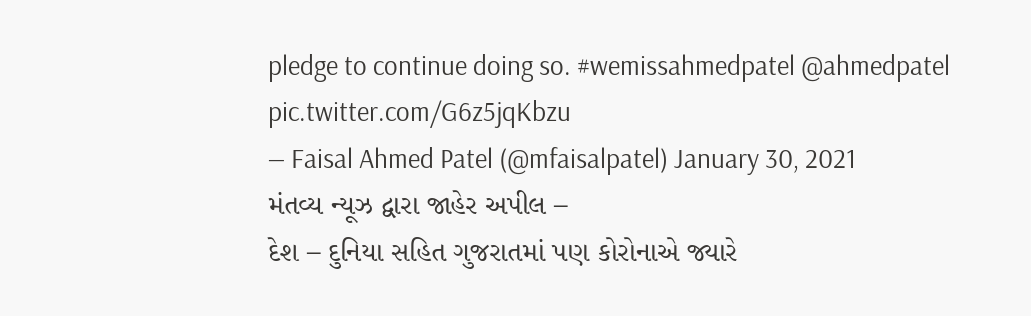pledge to continue doing so. #wemissahmedpatel @ahmedpatel pic.twitter.com/G6z5jqKbzu
— Faisal Ahmed Patel (@mfaisalpatel) January 30, 2021
મંતવ્ય ન્યૂઝ દ્વારા જાહેર અપીલ –
દેશ – દુનિયા સહિત ગુજરાતમાં પણ કોરોનાએ જ્યારે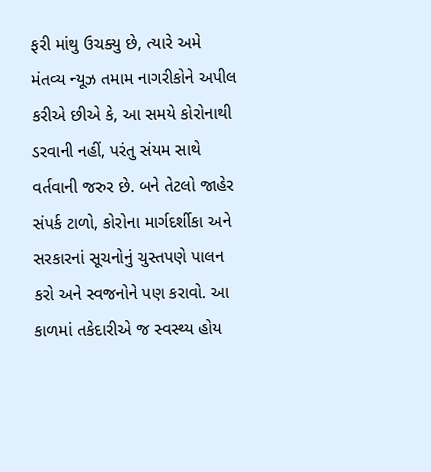ફરી માંથુ ઉચક્યુ છે, ત્યારે અમે મંતવ્ય ન્યૂઝ તમામ નાગરીકોને અપીલ કરીએ છીએ કે, આ સમયે કોરોનાથી ડરવાની નહીં, પરંતુ સંયમ સાથે વર્તવાની જરુર છે. બને તેટલો જાહેર સંપર્ક ટાળો, કોરોના માર્ગદર્શીકા અને સરકારનાં સૂચનોનું ચુસ્તપણે પાલન કરો અને સ્વજનોને પણ કરાવો. આ કાળમાં તકેદારીએ જ સ્વસ્થ્ય હોય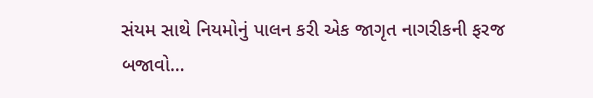સંયમ સાથે નિયમોનું પાલન કરી એક જાગૃત નાગરીકની ફરજ બજાવો…